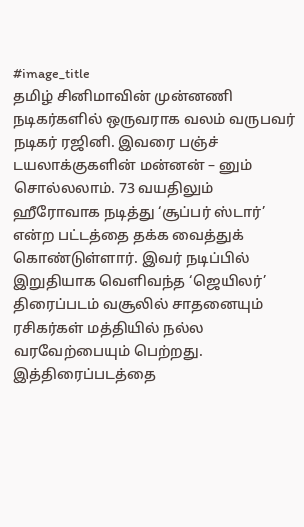#image_title
தமிழ் சினிமாவின் முன்னணி நடிகர்களில் ஒருவராக வலம் வருபவர் நடிகர் ரஜினி. இவரை பஞ்ச் டயலாக்குகளின் மன்னன் – னும் சொல்லலாம். 73 வயதிலும் ஹீரோவாக நடித்து ‘சூப்பர் ஸ்டார்’ என்ற பட்டத்தை தக்க வைத்துக் கொண்டுள்ளார். இவர் நடிப்பில் இறுதியாக வெளிவந்த ‘ஜெயிலர்’ திரைப்படம் வசூலில் சாதனையும் ரசிகர்கள் மத்தியில் நல்ல வரவேற்பையும் பெற்றது.
இத்திரைப்படத்தை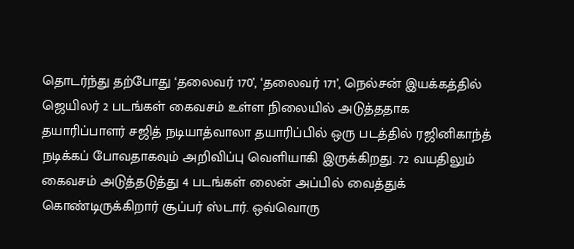தொடர்ந்து தற்போது ‘தலைவர் 170’, ‘தலைவர் 171’, நெல்சன் இயக்கத்தில் ஜெயிலர் 2 படங்கள் கைவசம் உள்ள நிலையில் அடுத்ததாக தயாரிப்பாளர் சஜித் நடியாத்வாலா தயாரிப்பில் ஒரு படத்தில் ரஜினிகாந்த் நடிக்கப் போவதாகவும் அறிவிப்பு வெளியாகி இருக்கிறது. 72 வயதிலும் கைவசம் அடுத்தடுத்து 4 படங்கள் லைன் அப்பில் வைத்துக் கொண்டிருக்கிறார் சூப்பர் ஸ்டார். ஒவ்வொரு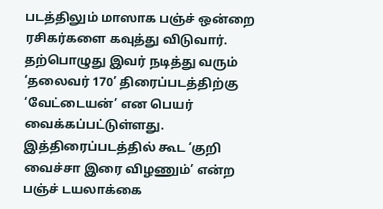படத்திலும் மாஸாக பஞ்ச் ஒன்றை ரசிகர்களை கவுத்து விடுவார்.
தற்பொழுது இவர் நடித்து வரும் ‘தலைவர் 170’ திரைப்படத்திற்கு ‘வேட்டையன்’ என பெயர் வைக்கப்பட்டுள்ளது. இத்திரைப்படத்தில் கூட ‘குறி வைச்சா இரை விழணும்’ என்ற பஞ்ச் டயலாக்கை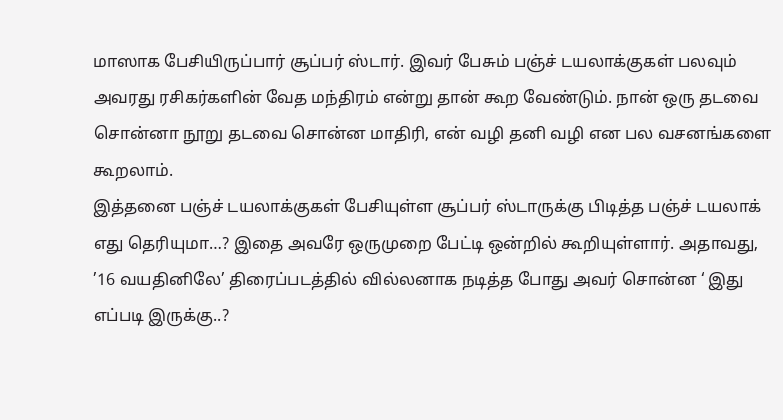மாஸாக பேசியிருப்பார் சூப்பர் ஸ்டார். இவர் பேசும் பஞ்ச் டயலாக்குகள் பலவும் அவரது ரசிகர்களின் வேத மந்திரம் என்று தான் கூற வேண்டும். நான் ஒரு தடவை சொன்னா நூறு தடவை சொன்ன மாதிரி, என் வழி தனி வழி என பல வசனங்களை கூறலாம்.
இத்தனை பஞ்ச் டயலாக்குகள் பேசியுள்ள சூப்பர் ஸ்டாருக்கு பிடித்த பஞ்ச் டயலாக் எது தெரியுமா…? இதை அவரே ஒருமுறை பேட்டி ஒன்றில் கூறியுள்ளார். அதாவது, ’16 வயதினிலே’ திரைப்படத்தில் வில்லனாக நடித்த போது அவர் சொன்ன ‘ இது எப்படி இருக்கு..?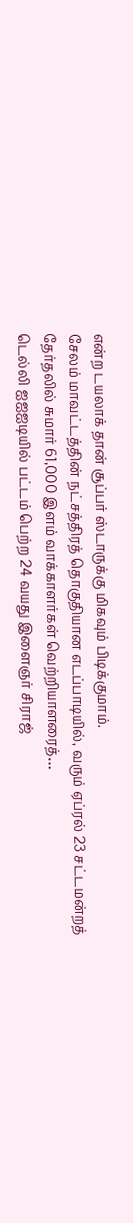என்ற டயலாக் தான் சூப்பர் ஸ்டாருக்கு மிகவும் பிடிக்குமாம்.
சேலம் மாவட்டத்தின் நட்சத்திரத் தொகுதியான எடப்பாடியில், வரும் ஏப்ரல் 23 சட்டமன்றத் தேர்தலில் சுமார் 61,000 இளம் வாக்காளர்கள் வெற்றியாளரைத்…
டெல்லி ஐஐஐடியில் பட்டம் பெற்ற 24 வயது இளைஞர் சிராஜ்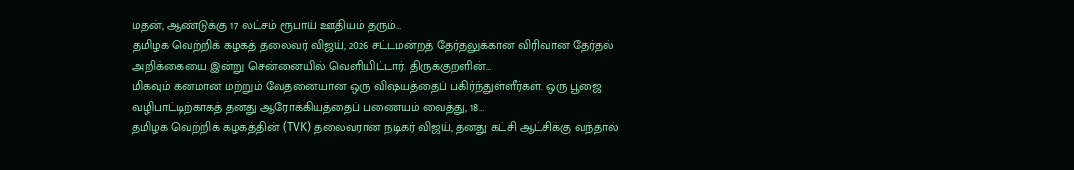மதன், ஆண்டுக்கு 17 லட்சம் ரூபாய் ஊதியம் தரும்…
தமிழக வெற்றிக் கழகத் தலைவர் விஜய், 2026 சட்டமன்றத் தேர்தலுக்கான விரிவான தேர்தல் அறிக்கையை இன்று சென்னையில் வெளியிட்டார். திருக்குறளின்…
மிகவும் கனமான மற்றும் வேதனையான ஒரு விஷயத்தைப் பகிர்ந்துள்ளீர்கள். ஒரு பூஜை வழிபாட்டிற்காகத் தனது ஆரோக்கியத்தைப் பணையம் வைத்து, 18…
தமிழக வெற்றிக் கழகத்தின் (TVK) தலைவரான நடிகர் விஜய், தனது கட்சி ஆட்சிக்கு வந்தால்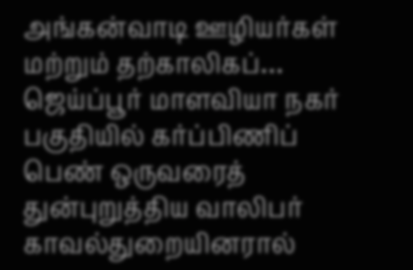அங்கன்வாடி ஊழியர்கள் மற்றும் தற்காலிகப்…
ஜெய்ப்பூர் மாளவியா நகர் பகுதியில் கர்ப்பிணிப் பெண் ஒருவரைத் துன்புறுத்திய வாலிபர் காவல்துறையினரால்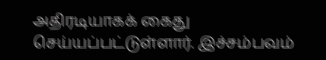அதிரடியாகக் கைது செய்யப்பட்டுள்ளார். இச்சம்பவம்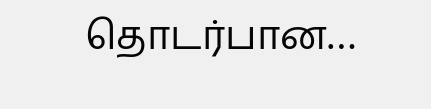தொடர்பான…